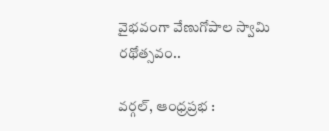వైభవంగా వేణుగోపాల స్వామి రథోత్సవం..

వర్గల్, ఆంధ్రప్రభ :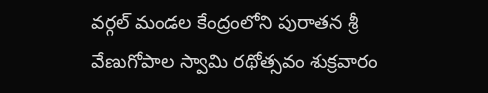వర్గల్ మండల కేంద్రంలోని పురాతన శ్రీ వేణుగోపాల స్వామి రథోత్సవం శుక్రవారం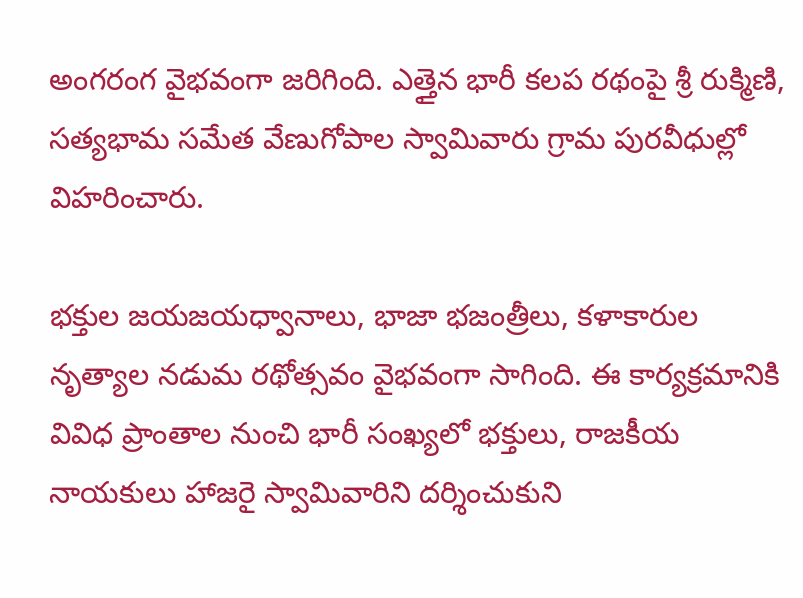అంగరంగ వైభవంగా జరిగింది. ఎత్తైన భారీ కలప రథంపై శ్రీ రుక్మిణి, సత్యభామ సమేత వేణుగోపాల స్వామివారు గ్రామ పురవీధుల్లో విహరించారు.

భక్తుల జయజయధ్వానాలు, భాజా భజంత్రీలు, కళాకారుల నృత్యాల నడుమ రథోత్సవం వైభవంగా సాగింది. ఈ కార్యక్రమానికి వివిధ ప్రాంతాల నుంచి భారీ సంఖ్యలో భక్తులు, రాజకీయ నాయకులు హాజరై స్వామివారిని దర్శించుకుని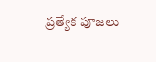ప్రత్యేక పూజలు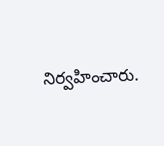నిర్వహించారు.